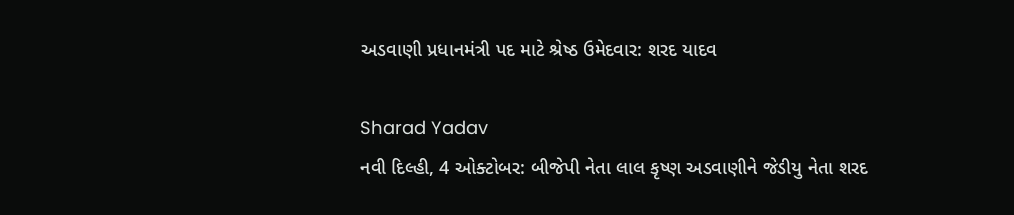અડવાણી પ્રધાનમંત્રી પદ માટે શ્રેષ્ઠ ઉમેદવાર: શરદ યાદવ

Sharad Yadav
નવી દિલ્હી, 4 ઓક્ટોબર: બીજેપી નેતા લાલ કૃષ્ણ અડવાણીને જેડીયુ નેતા શરદ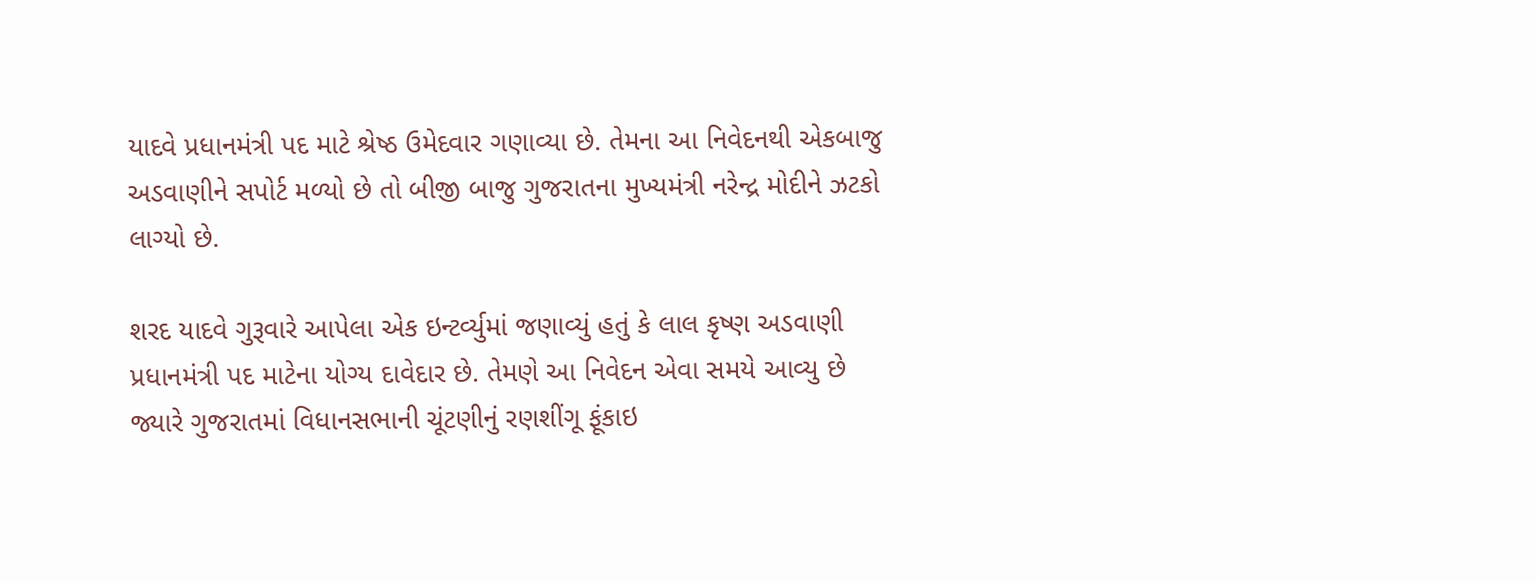યાદવે પ્રધાનમંત્રી પદ માટે શ્રેષ્ઠ ઉમેદવાર ગણાવ્યા છે. તેમના આ નિવેદનથી એકબાજુ અડવાણીને સપોર્ટ મળ્યો છે તો બીજી બાજુ ગુજરાતના મુખ્યમંત્રી નરેન્દ્ર મોદીને ઝટકો લાગ્યો છે.

શરદ યાદવે ગુરૂવારે આપેલા એક ઇન્ટર્વ્યુમાં જણાવ્યું હતું કે લાલ કૃષ્ણ અડવાણી પ્રધાનમંત્રી પદ માટેના યોગ્ય દાવેદાર છે. તેમણે આ નિવેદન એવા સમયે આવ્યુ છે જ્યારે ગુજરાતમાં વિધાનસભાની ચૂંટણીનું રણશીંગૂ ફૂંકાઇ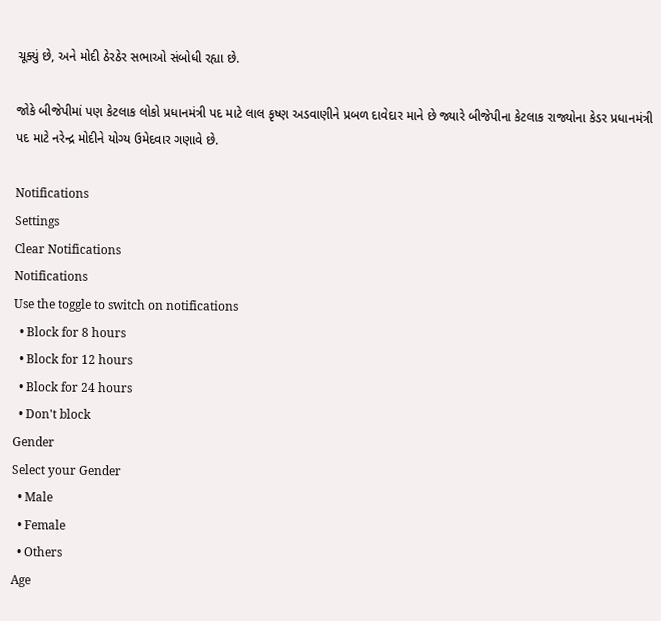ચૂક્યું છે, અને મોદી ઠેરઠેર સભાઓ સંબોધી રહ્યા છે.

જોકે બીજેપીમાં પણ કેટલાક લોકો પ્રધાનમંત્રી પદ માટે લાલ કૃષ્ણ અડવાણીને પ્રબળ દાવેદાર માને છે જ્યારે બીજેપીના કેટલાક રાજ્યોના કેડર પ્રધાનમંત્રી પદ માટે નરેન્દ્ર મોદીને યોગ્ય ઉમેદવાર ગણાવે છે.

Notifications
Settings
Clear Notifications
Notifications
Use the toggle to switch on notifications
  • Block for 8 hours
  • Block for 12 hours
  • Block for 24 hours
  • Don't block
Gender
Select your Gender
  • Male
  • Female
  • Others
Age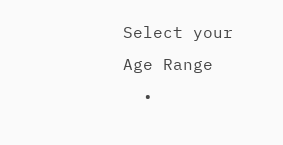Select your Age Range
  •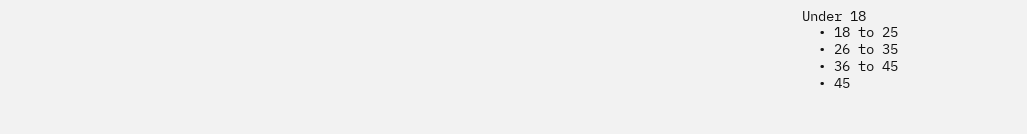Under 18
  • 18 to 25
  • 26 to 35
  • 36 to 45
  • 45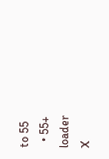to 55
  • 55+
loader
X